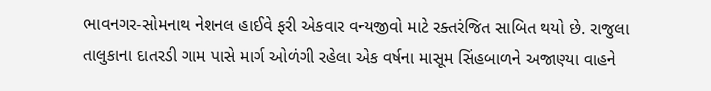ભાવનગર-સોમનાથ નેશનલ હાઈવે ફરી એકવાર વન્યજીવો માટે રક્તરંજિત સાબિત થયો છે. રાજુલા તાલુકાના દાતરડી ગામ પાસે માર્ગ ઓળંગી રહેલા એક વર્ષના માસૂમ સિંહબાળને અજાણ્યા વાહને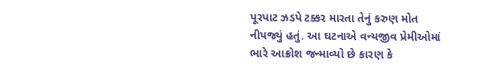પૂરપાટ ઝડપે ટક્કર મારતા તેનું કરુણ મોત નીપજ્યું હતું. આ ઘટનાએ વન્યજીવ પ્રેમીઓમાં ભારે આક્રોશ જન્માવ્યો છે કારણ કે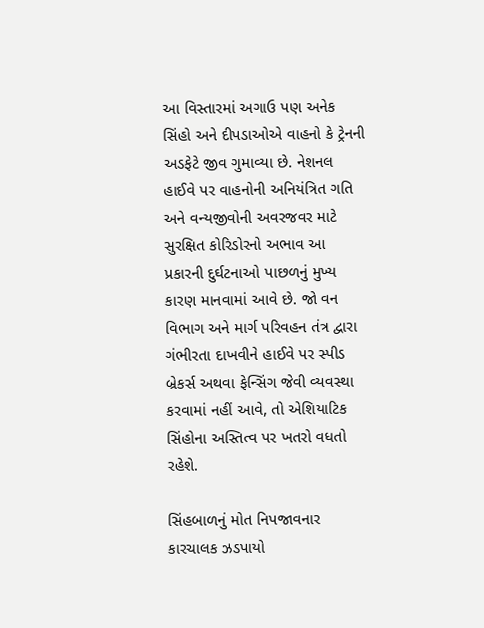આ વિસ્તારમાં અગાઉ પણ અનેક સિંહો અને દીપડાઓએ વાહનો કે ટ્રેનની અડફેટે જીવ ગુમાવ્યા છે. નેશનલ હાઈવે પર વાહનોની અનિયંત્રિત ગતિ અને વન્યજીવોની અવરજવર માટે સુરક્ષિત કોરિડોરનો અભાવ આ પ્રકારની દુર્ઘટનાઓ પાછળનું મુખ્ય કારણ માનવામાં આવે છે. જો વન વિભાગ અને માર્ગ પરિવહન તંત્ર દ્વારા ગંભીરતા દાખવીને હાઈવે પર સ્પીડ બ્રેકર્સ અથવા ફેન્સિંગ જેવી વ્યવસ્થા કરવામાં નહીં આવે, તો એશિયાટિક સિંહોના અસ્તિત્વ પર ખતરો વધતો રહેશે.

સિંહબાળનું મોત નિપજાવનાર કારચાલક ઝડપાયો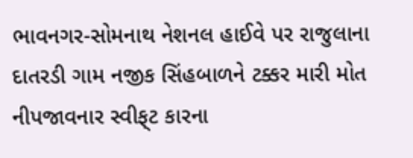ભાવનગર-સોમનાથ નેશનલ હાઈવે પર રાજુલાના દાતરડી ગામ નજીક સિંહબાળને ટક્કર મારી મોત નીપજાવનાર સ્વીફ્‌ટ કારના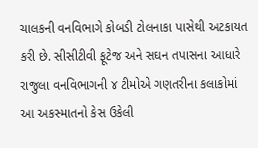ચાલકની વનવિભાગે કોબડી ટોલનાકા પાસેથી અટકાયત કરી છે. સીસીટીવી ફૂટેજ અને સઘન તપાસના આધારે રાજુલા વનવિભાગની ૪ ટીમોએ ગણતરીના કલાકોમાં આ અકસ્માતનો કેસ ઉકેલી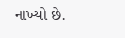નાખ્યો છે.